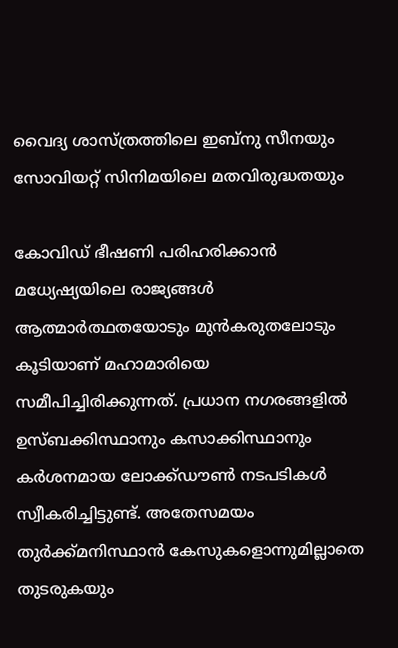വൈദ്യ ശാസ്ത്രത്തിലെ ഇബ്നു സീനയും സോവിയറ്റ് സിനിമയിലെ മതവിരുദ്ധതയും

കോവിഡ് ഭീഷണി പരിഹരിക്കാൻ മധ്യേഷ്യയിലെ രാജ്യങ്ങൾ ആത്മാർത്ഥതയോടും മുൻകരുതലോടും കൂടിയാണ് മഹാമാരിയെ സമീപിച്ചിരിക്കുന്നത്. പ്രധാന നഗരങ്ങളിൽ ഉസ്ബക്കിസ്ഥാനും കസാക്കിസ്ഥാനും കർശനമായ ലോക്ക്ഡൗൺ നടപടികൾ സ്വീകരിച്ചിട്ടുണ്ട്. അതേസമയം തുർക്ക്മനിസ്ഥാൻ കേസുകളൊന്നുമില്ലാതെ തുടരുകയും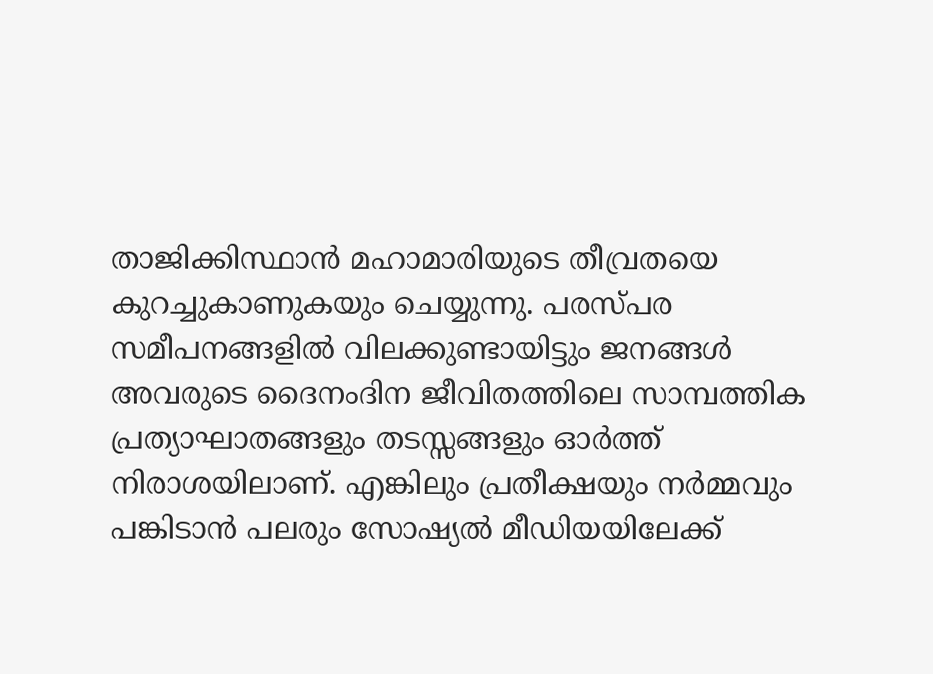താജിക്കിസ്ഥാൻ മഹാമാരിയുടെ തീവ്രതയെ കുറച്ചുകാണുകയും ചെയ്യുന്നു. പരസ്പര സമീപനങ്ങളിൽ വിലക്കുണ്ടായിട്ടും ജനങ്ങൾ അവരുടെ ദൈനംദിന ജീവിതത്തിലെ സാമ്പത്തിക പ്രത്യാഘാതങ്ങളും തടസ്സങ്ങളും ഓർത്ത് നിരാശയിലാണ്. എങ്കിലും പ്രതീക്ഷയും നർമ്മവും പങ്കിടാൻ പലരും സോഷ്യൽ മീഡിയയിലേക്ക്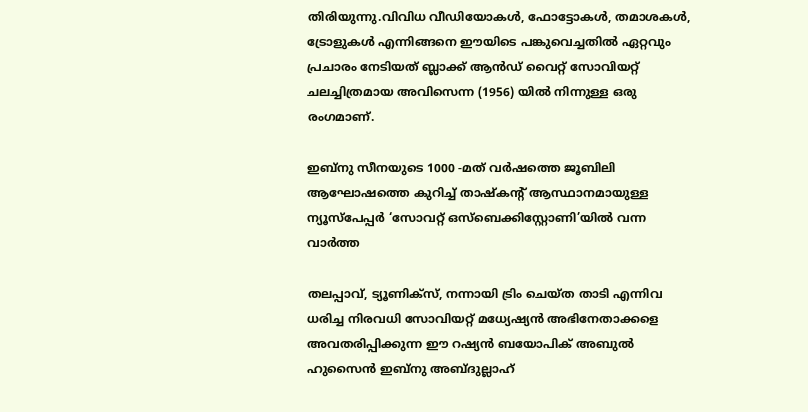തിരിയുന്നു.വിവിധ വീഡിയോകൾ, ഫോട്ടോകൾ, തമാശകൾ, ട്രോളുകൾ എന്നിങ്ങനെ ഈയിടെ പങ്കുവെച്ചതിൽ ഏറ്റവും പ്രചാരം നേടിയത് ബ്ലാക്ക് ആൻഡ് വൈറ്റ് സോവിയറ്റ് ചലച്ചിത്രമായ അവിസെന്ന (1956) യിൽ നിന്നുള്ള ഒരു രംഗമാണ്.

ഇബ്നു സീനയുടെ 1000 -മത് വർഷത്തെ ജൂബിലി ആഘോഷത്തെ കുറിച്ച് താഷ്‌കന്റ് ആസ്ഥാനമായുള്ള ന്യൂസ്‌പേപ്പർ ‘സോവറ്റ് ഒസ്ബെക്കിസ്റ്റോണി’യിൽ വന്ന വാർത്ത

തലപ്പാവ്, ട്യൂണിക്സ്, നന്നായി ട്രിം ചെയ്ത താടി എന്നിവ ധരിച്ച നിരവധി സോവിയറ്റ് മധ്യേഷ്യൻ അഭിനേതാക്കളെ അവതരിപ്പിക്കുന്ന ഈ റഷ്യൻ ബയോപിക് അബുൽ ഹുസൈൻ ഇബ്നു അബ്ദുല്ലാഹ്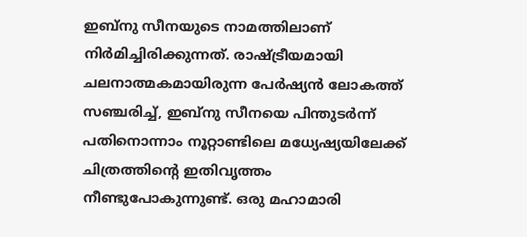ഇബ്നു സീനയുടെ നാമത്തിലാണ് നിർമിച്ചിരിക്കുന്നത്. രാഷ്ട്രീയമായി ചലനാത്മകമായിരുന്ന പേർഷ്യൻ ലോകത്ത് സഞ്ചരിച്ച്, ഇബ്നു സീനയെ പിന്തുടർന്ന് പതിനൊന്നാം നൂറ്റാണ്ടിലെ മധ്യേഷ്യയിലേക്ക് ചിത്രത്തിന്റെ ഇതിവൃത്തം നീണ്ടുപോകുന്നുണ്ട്. ഒരു മഹാമാരി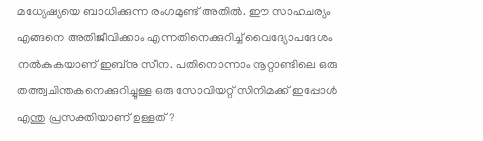മധ്യേഷ്യയെ ബാധിക്കുന്ന രംഗമുണ്ട് അതിൽ. ഈ സാഹചര്യം എങ്ങനെ അതിജീവിക്കാം എന്നതിനെക്കുറിച്ച് വൈദ്യോപദേശം നൽകുകയാണ് ഇബ്നു സീന. പതിനൊന്നാം നൂറ്റാണ്ടിലെ ഒരു തത്ത്വചിന്തകനെക്കുറിച്ചുള്ള ഒരു സോവിയറ്റ് സിനിമക്ക് ഇപ്പോൾ എന്തു പ്രസക്തിയാണ് ഉള്ളത്?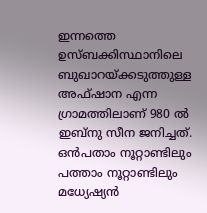ഇന്നത്തെ ഉസ്ബക്കിസ്ഥാനിലെ ബുഖാറയ്ക്കടുത്തുള്ള അഫ്ഷാന എന്ന ഗ്രാമത്തിലാണ് 980 ൽ ഇബ്നു സീന ജനിച്ചത്. ഒൻപതാം നൂറ്റാണ്ടിലും പത്താം നൂറ്റാണ്ടിലും മധ്യേഷ്യൻ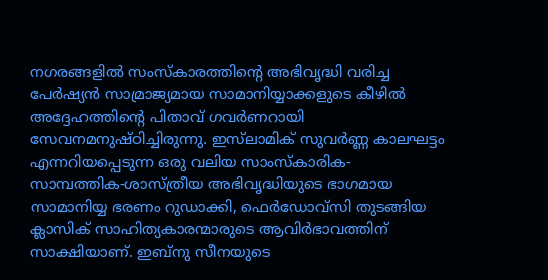നഗരങ്ങളിൽ സംസ്കാരത്തിന്റെ അഭിവൃദ്ധി വരിച്ച പേർഷ്യൻ സാമ്രാജ്യമായ സാമാനിയ്യാക്കളുടെ കീഴിൽ അദ്ദേഹത്തിന്റെ പിതാവ് ഗവർണറായി സേവനമനുഷ്ഠിച്ചിരുന്നു. ഇസ്‌ലാമിക് സുവർണ്ണ കാലഘട്ടം എന്നറിയപ്പെടുന്ന ഒരു വലിയ സാംസ്കാരിക- സാമ്പത്തിക-ശാസ്ത്രീയ അഭിവൃദ്ധിയുടെ ഭാഗമായ സാമാനിയ്യ ഭരണം റുഡാക്കി, ഫെർഡോവ്സി തുടങ്ങിയ ക്ലാസിക് സാഹിത്യകാരന്മാരുടെ ആവിർഭാവത്തിന് സാക്ഷിയാണ്. ഇബ്നു സീനയുടെ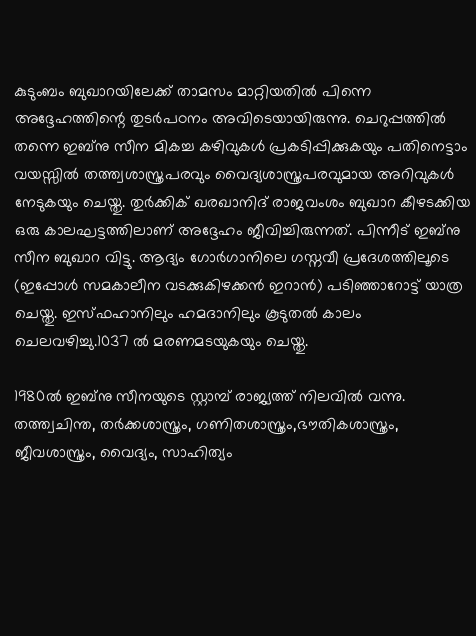കുടുംബം ബുഖാറയിലേക്ക് താമസം മാറ്റിയതിൽ പിന്നെ അദ്ദേഹത്തിന്റെ തുടർപഠനം അവിടെയായിരുന്നു. ചെറുപ്പത്തിൽ തന്നെ ഇബ്നു സീന മികച്ച കഴിവുകൾ പ്രകടിപ്പിക്കുകയും പതിനെട്ടാം വയസ്സിൽ തത്ത്വശാസ്ത്രപരവും വൈദ്യശാസ്ത്രപരവുമായ അറിവുകൾ നേടുകയും ചെയ്തു. തുർക്കിക് ഖരഖാനിദ് രാജവംശം ബുഖാറ കീഴടക്കിയ ഒരു കാലഘട്ടത്തിലാണ് അദ്ദേഹം ജീവിച്ചിരുന്നത്. പിന്നീട് ഇബ്നു സീന ബുഖാറ വിട്ടു. ആദ്യം ഗോർഗാനിലെ ഗസ്നവീ പ്രദേശത്തിലൂടെ (ഇപ്പോൾ സമകാലീന വടക്കുകിഴക്കൻ ഇറാൻ) പടിഞ്ഞാറോട്ട് യാത്ര ചെയ്തു. ഇസ്ഫഹാനിലും ഹമദാനിലും കൂടുതൽ കാലം ചെലവഴിച്ചു.1037 ൽ മരണമടയുകയും ചെയ്തു.

1980ൽ ഇബ്നു സീനയുടെ സ്റ്റാമ്പ് രാജ്യത്ത് നിലവിൽ വന്നു. തത്ത്വചിന്ത, തർക്കശാസ്ത്രം, ഗണിതശാസ്ത്രം,ഭൗതികശാസ്ത്രം, ജീവശാസ്ത്രം, വൈദ്യം, സാഹിത്യം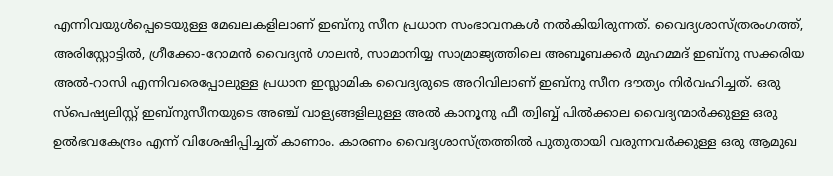എന്നിവയുൾപ്പെടെയുള്ള മേഖലകളിലാണ് ഇബ്നു സീന പ്രധാന സംഭാവനകൾ നൽകിയിരുന്നത്. വൈദ്യശാസ്ത്രരംഗത്ത്, അരിസ്റ്റോട്ടിൽ, ഗ്രീക്കോ-റോമൻ വൈദ്യൻ ഗാലൻ, സാമാനിയ്യ സാമ്രാജ്യത്തിലെ അബൂബക്കർ മുഹമ്മദ് ഇബ്നു സക്കരിയ അൽ-റാസി എന്നിവരെപ്പോലുള്ള പ്രധാന ഇസ്ലാമിക വൈദ്യരുടെ അറിവിലാണ് ഇബ്നു സീന ദൗത്യം നിർവഹിച്ചത്. ഒരു സ്പെഷ്യലിസ്റ്റ് ഇബ്നുസീനയുടെ അഞ്ച് വാള്യങ്ങളിലുള്ള അൽ കാനൂനു ഫീ ത്വിബ്ബ് പിൽക്കാല വൈദ്യന്മാർക്കുള്ള ഒരു ഉൽഭവകേന്ദ്രം എന്ന് വിശേഷിപ്പിച്ചത് കാണാം. കാരണം വൈദ്യശാസ്ത്രത്തിൽ പുതുതായി വരുന്നവർക്കുള്ള ഒരു ആമുഖ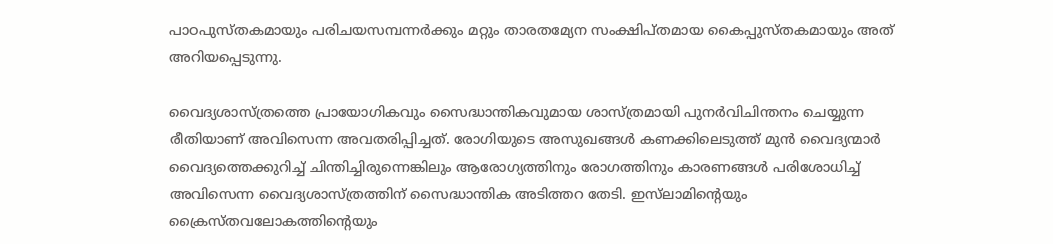പാഠപുസ്തകമായും പരിചയസമ്പന്നർക്കും മറ്റും താരതമ്യേന സംക്ഷിപ്തമായ കൈപ്പുസ്തകമായും അത് അറിയപ്പെടുന്നു.

വൈദ്യശാസ്ത്രത്തെ പ്രായോഗികവും സൈദ്ധാന്തികവുമായ ശാസ്ത്രമായി പുനർവിചിന്തനം ചെയ്യുന്ന രീതിയാണ് അവിസെന്ന അവതരിപ്പിച്ചത്. രോഗിയുടെ അസുഖങ്ങൾ കണക്കിലെടുത്ത് മുൻ വൈദ്യന്മാർ വൈദ്യത്തെക്കുറിച്ച് ചിന്തിച്ചിരുന്നെങ്കിലും ആരോഗ്യത്തിനും രോഗത്തിനും കാരണങ്ങൾ പരിശോധിച്ച് അവിസെന്ന വൈദ്യശാസ്ത്രത്തിന് സൈദ്ധാന്തിക അടിത്തറ തേടി. ഇസ്‌ലാമിന്റെയും ക്രൈസ്‌തവലോകത്തിന്റെയും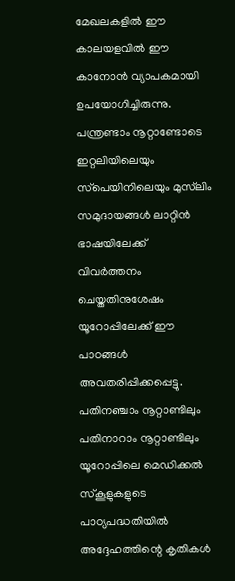മേഖലകളിൽ ഈ കാലയളവിൽ ഈ കാനോൻ വ്യാപകമായി ഉപയോഗിച്ചിരുന്നു. പന്ത്രണ്ടാം നൂറ്റാണ്ടോടെ ഇറ്റലിയിലെയും സ്‌പെയിനിലെയും മുസ്‌ലിം സമുദായങ്ങൾ ലാറ്റിൻ ഭാഷയിലേക്ക് വിവർത്തനം ചെയ്തതിനുശേഷം യൂറോപ്പിലേക്ക് ഈ പാഠങ്ങൾ അവതരിപ്പിക്കപ്പെട്ടു. പതിനഞ്ചാം നൂറ്റാണ്ടിലും പതിനാറാം നൂറ്റാണ്ടിലും യൂറോപ്പിലെ മെഡിക്കൽ സ്കൂളുകളുടെ പാഠ്യപദ്ധതിയിൽ അദ്ദേഹത്തിന്റെ കൃതികൾ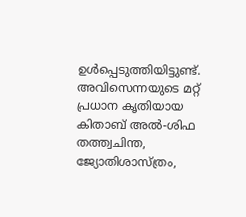ഉൾപ്പെടുത്തിയിട്ടുണ്ട്. അവിസെന്നയുടെ മറ്റ് പ്രധാന കൃതിയായ കിതാബ് അൽ-ശിഫ തത്ത്വചിന്ത, ജ്യോതിശാസ്ത്രം,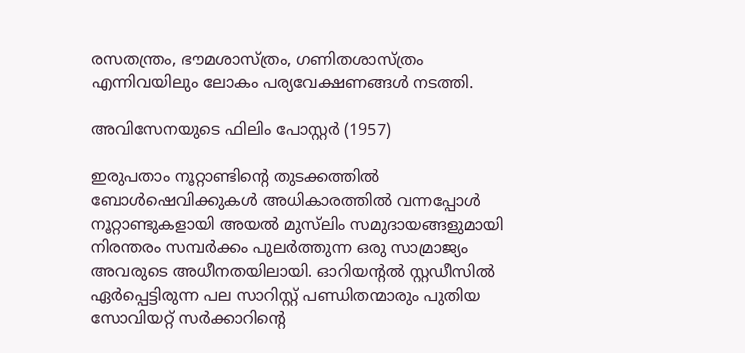രസതന്ത്രം, ഭൗമശാസ്ത്രം, ഗണിതശാസ്ത്രം എന്നിവയിലും ലോകം പര്യവേക്ഷണങ്ങൾ നടത്തി.

അവിസേനയുടെ ഫിലിം പോസ്റ്റര്‍ (1957)

ഇരുപതാം നൂറ്റാണ്ടിന്റെ തുടക്കത്തിൽ ബോൾഷെവിക്കുകൾ അധികാരത്തിൽ വന്നപ്പോൾ നൂറ്റാണ്ടുകളായി അയൽ മുസ്‌ലിം സമുദായങ്ങളുമായി നിരന്തരം സമ്പർക്കം പുലർത്തുന്ന ഒരു സാമ്രാജ്യം അവരുടെ അധീനതയിലായി. ഓറിയന്റൽ സ്റ്റഡീസിൽ ഏർപ്പെട്ടിരുന്ന പല സാറിസ്റ്റ് പണ്ഡിതന്മാരും പുതിയ സോവിയറ്റ് സർക്കാറിന്റെ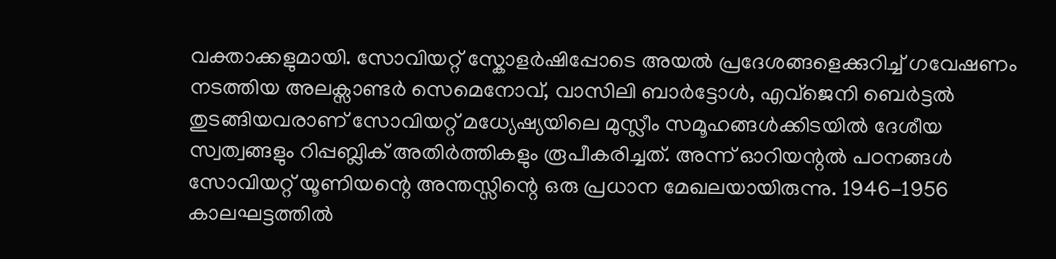വക്താക്കളുമായി. സോവിയറ്റ് സ്കോളർഷിപ്പോടെ അയൽ പ്രദേശങ്ങളെക്കുറിച്ച് ഗവേഷണം നടത്തിയ അലക്സാണ്ടർ സെമെനോവ്, വാസിലി ബാർട്ടോൾ, എവ്ജെനി ബെർട്ടൽ തുടങ്ങിയവരാണ് സോവിയറ്റ് മധ്യേഷ്യയിലെ മുസ്ലീം സമൂഹങ്ങൾക്കിടയിൽ ദേശീയ സ്വത്വങ്ങളും റിപ്പബ്ലിക് അതിർത്തികളും രൂപീകരിച്ചത്. അന്ന് ഓറിയന്റൽ പഠനങ്ങൾ സോവിയറ്റ് യൂണിയന്റെ അന്തസ്സിന്റെ ഒരു പ്രധാന മേഖലയായിരുന്നു. 1946-1956 കാലഘട്ടത്തിൽ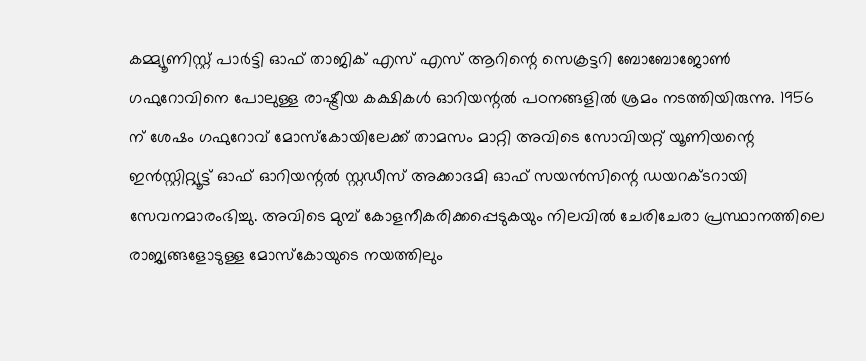കമ്മ്യൂണിസ്റ്റ് പാർട്ടി ഓഫ് താജിക് എസ് എസ് ആറിന്റെ സെക്രട്ടറി ബോബോജോൺ ഗഫുറോവിനെ പോലുള്ള രാഷ്ട്രീയ കക്ഷികൾ ഓറിയന്റൽ പഠനങ്ങളിൽ ശ്രമം നടത്തിയിരുന്നു. 1956 ന് ശേഷം ഗഫുറോവ് മോസ്കോയിലേക്ക് താമസം മാറ്റി അവിടെ സോവിയറ്റ് യൂണിയന്റെ ഇൻസ്റ്റിറ്റ്യൂട്ട് ഓഫ് ഓറിയന്റൽ സ്റ്റഡീസ് അക്കാദമി ഓഫ് സയൻസിന്റെ ഡയറക്ടറായി സേവനമാരംഭിച്ചു. അവിടെ മുമ്പ് കോളനീകരിക്കപ്പെടുകയും നിലവിൽ ചേരിചേരാ പ്രസ്ഥാനത്തിലെ രാജ്യങ്ങളോടുള്ള മോസ്കോയുടെ നയത്തിലും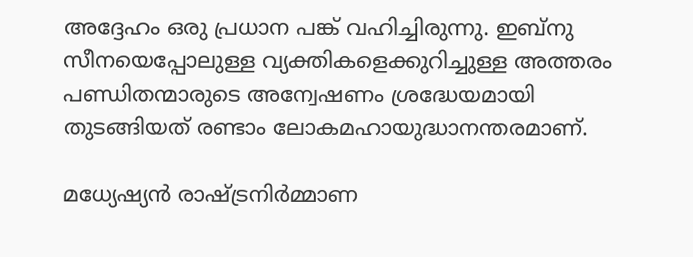അദ്ദേഹം ഒരു പ്രധാന പങ്ക് വഹിച്ചിരുന്നു. ഇബ്നു സീനയെപ്പോലുള്ള വ്യക്തികളെക്കുറിച്ചുള്ള അത്തരം പണ്ഡിതന്മാരുടെ അന്വേഷണം ശ്രദ്ധേയമായി തുടങ്ങിയത് രണ്ടാം ലോകമഹായുദ്ധാനന്തരമാണ്.

മധ്യേഷ്യൻ രാഷ്ട്രനിർമ്മാണ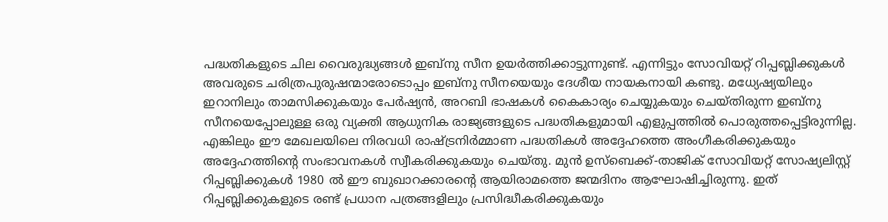പദ്ധതികളുടെ ചില വൈരുദ്ധ്യങ്ങൾ ഇബ്നു സീന ഉയർത്തിക്കാട്ടുന്നുണ്ട്. എന്നിട്ടും സോവിയറ്റ് റിപ്പബ്ലിക്കുകൾ അവരുടെ ചരിത്രപുരുഷന്മാരോടൊപ്പം ഇബ്നു സീനയെയും ദേശീയ നായകനായി കണ്ടു. മധ്യേഷ്യയിലും ഇറാനിലും താമസിക്കുകയും പേർഷ്യൻ, അറബി ഭാഷകൾ കൈകാര്യം ചെയ്യുകയും ചെയ്തിരുന്ന ഇബ്നു സീനയെപ്പോലുള്ള ഒരു വ്യക്തി ആധുനിക രാജ്യങ്ങളുടെ പദ്ധതികളുമായി എളുപ്പത്തിൽ പൊരുത്തപ്പെട്ടിരുന്നില്ല. എങ്കിലും ഈ മേഖലയിലെ നിരവധി രാഷ്ട്രനിർമ്മാണ പദ്ധതികൾ അദ്ദേഹത്തെ അംഗീകരിക്കുകയും അദ്ദേഹത്തിന്റെ സംഭാവനകൾ സ്വീകരിക്കുകയും ചെയ്തു. മുൻ ഉസ്ബെക്ക്-താജിക് സോവിയറ്റ് സോഷ്യലിസ്റ്റ് റിപ്പബ്ലിക്കുകൾ 1980 ൽ ഈ ബുഖാറക്കാരന്റെ ആയിരാമത്തെ ജന്മദിനം ആഘോഷിച്ചിരുന്നു. ഇത് റിപ്പബ്ലിക്കുകളുടെ രണ്ട് പ്രധാന പത്രങ്ങളിലും പ്രസിദ്ധീകരിക്കുകയും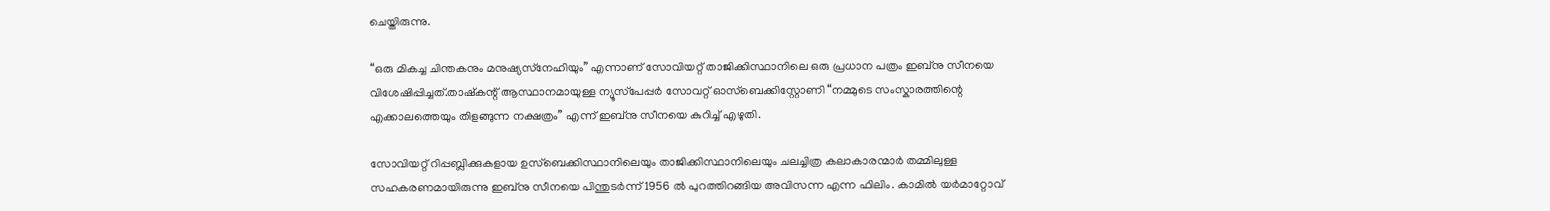ചെയ്തിരുന്നു.

“ഒരു മികച്ച ചിന്തകനും മനുഷ്യസ്‌നേഹിയും” എന്നാണ് സോവിയറ്റ് താജിക്കിസ്ഥാനിലെ ഒരു പ്രധാന പത്രം ഇബ്നു സീനയെ വിശേഷിപ്പിച്ചത്.താഷ്‌കന്റ് ആസ്ഥാനമായുള്ള ന്യൂസ്‌പേപ്പർ സോവറ്റ് ഓസ്ബെക്കിസ്റ്റോണി “നമ്മുടെ സംസ്കാരത്തിന്റെ എക്കാലത്തെയും തിളങ്ങുന്ന നക്ഷത്രം” എന്ന് ഇബ്നു സീനയെ കുറിച്ച് എഴുതി.

സോവിയറ്റ് റിപ്പബ്ലിക്കുകളായ ഉസ്ബെക്കിസ്ഥാനിലെയും താജിക്കിസ്ഥാനിലെയും ചലച്ചിത്ര കലാകാരന്മാർ തമ്മിലുള്ള സഹകരണമായിരുന്നു ഇബ്നു സീനയെ പിന്തുടർന്ന് 1956 ൽ പുറത്തിറങ്ങിയ അവിസന്ന എന്ന ഫിലിം. കാമിൽ യർമാറ്റോവ്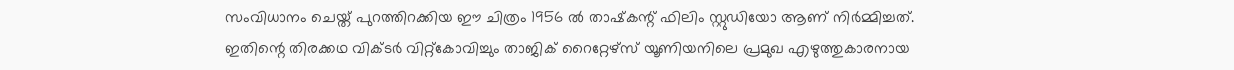സംവിധാനം ചെയ്ത് പുറത്തിറക്കിയ ഈ ചിത്രം 1956 ൽ താഷ്‌കന്റ് ഫിലിം സ്റ്റുഡിയോ ആണ് നിർമ്മിച്ചത്. ഇതിന്റെ തിരക്കഥ വിക്ടർ വിറ്റ്കോവിച്ചും താജിക് റൈറ്റേഴ്‌സ് യൂണിയനിലെ പ്രമുഖ എഴുത്തുകാരനായ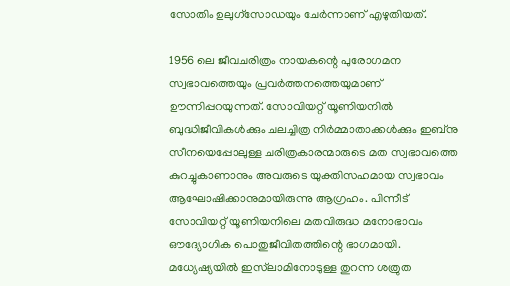സോതിം ഉലുഗ്സോഡയും ചേർന്നാണ് എഴുതിയത്.

1956 ലെ ജീവചരിത്രം നായകന്റെ പുരോഗമന സ്വഭാവത്തെയും പ്രവർത്തനത്തെയുമാണ് ഊന്നിപ്പറയുന്നത്. സോവിയറ്റ് യൂണിയനിൽ ബുദ്ധിജീവികൾക്കും ചലച്ചിത്ര നിർമ്മാതാക്കൾക്കും ഇബ്നു സീനയെപ്പോലുള്ള ചരിത്രകാരന്മാരുടെ മത സ്വഭാവത്തെ കുറച്ചുകാണാനും അവരുടെ യുക്തിസഹമായ സ്വഭാവം ആഘോഷിക്കാനുമായിരുന്നു ആഗ്രഹം. പിന്നീട് സോവിയറ്റ് യൂണിയനിലെ മതവിരുദ്ധ മനോഭാവം ഔദ്യോഗിക പൊതുജീവിതത്തിന്റെ ഭാഗമായി. മധ്യേഷ്യയിൽ ഇസ്‌ലാമിനോടുള്ള തുറന്ന ശത്രുത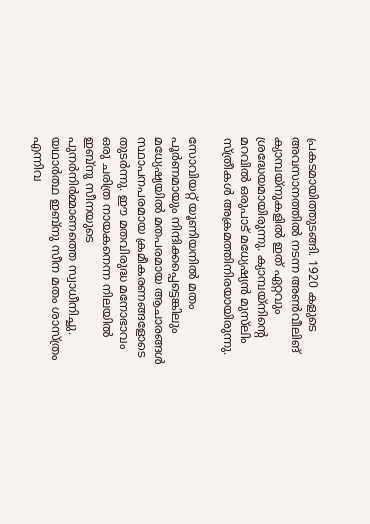പ്രകടമായിത്തുടങ്ങി. 1920 കളുടെ അവസാനത്തിൽ നടന്ന അൺവീലിങ് ക്യാമ്പയ്‌നുകളിൽ ഇത് ഏറ്റവും ശ്രദ്ധേയമായിരുന്നു. ക്യാമ്പയ്‌നിന്റെ മറവിൽ ഒരുപാട് മധ്യേഷ്യൻ മുസ്‌ലിം സ്ത്രീകൾ അക്രമത്തിനിരയായിരുന്നു.

സോവിയറ്റ് യൂണിയനിൽ മതം പൂർണമായും നിന്ദിക്കപ്പെട്ടെങ്കിലും മധ്യേഷ്യയിൽ മതപരമായ ആചാരങ്ങൾ സ്ഥാപനപരമായ ക്രമീകരണങ്ങളോടെ തുടർന്നു. ഈ മതവിരുദ്ധ മനോഭാവം ഒരു ചരിത്ര നായകനെന്ന നിലയിൽ ഇബ്നു സീനയുടെ പുനർനിർമ്മാണത്തെ സ്വാധീനിച്ചു. യഥാർത്ഥ ഇബ്നു സീന മതം ശാസ്ത്രം എന്നിവ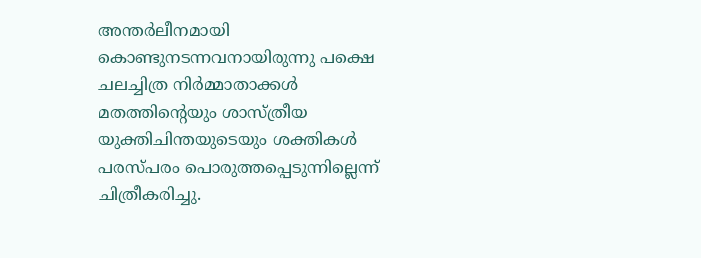അന്തർലീനമായി കൊണ്ടുനടന്നവനായിരുന്നു പക്ഷെ ചലച്ചിത്ര നിർമ്മാതാക്കൾ മതത്തിന്റെയും ശാസ്ത്രീയ യുക്തിചിന്തയുടെയും ശക്തികൾ പരസ്പരം പൊരുത്തപ്പെടുന്നില്ലെന്ന് ചിത്രീകരിച്ചു.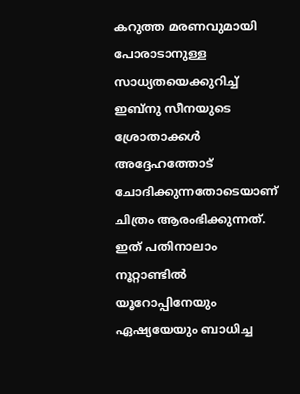കറുത്ത മരണവുമായി പോരാടാനുള്ള സാധ്യതയെക്കുറിച്ച് ഇബ്നു സീനയുടെ ശ്രോതാക്കൾ അദ്ദേഹത്തോട് ചോദിക്കുന്നതോടെയാണ്‌ ചിത്രം ആരംഭിക്കുന്നത്. ഇത് പതിനാലാം നൂറ്റാണ്ടിൽ യൂറോപ്പിനേയും ഏഷ്യയേയും ബാധിച്ച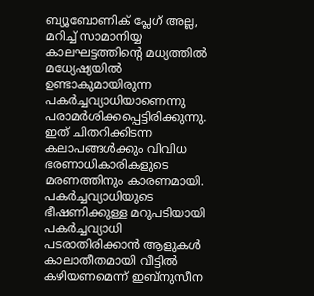ബ്യൂബോണിക് പ്ലേഗ് അല്ല, മറിച്ച് സാമാനിയ്യ കാലഘട്ടത്തിന്റെ മധ്യത്തിൽ മധ്യേഷ്യയിൽ ഉണ്ടാകുമായിരുന്ന പകർച്ചവ്യാധിയാണെന്നു പരാമർശിക്കപ്പെട്ടിരിക്കുന്നു. ഇത് ചിതറിക്കിടന്ന കലാപങ്ങൾക്കും വിവിധ ഭരണാധികാരികളുടെ മരണത്തിനും കാരണമായി. പകർച്ചവ്യാധിയുടെ ഭീഷണിക്കുള്ള മറുപടിയായി പകർച്ചവ്യാധി പടരാതിരിക്കാൻ ആളുകൾ കാലാതീതമായി വീട്ടിൽ കഴിയണമെന്ന് ഇബ്നുസീന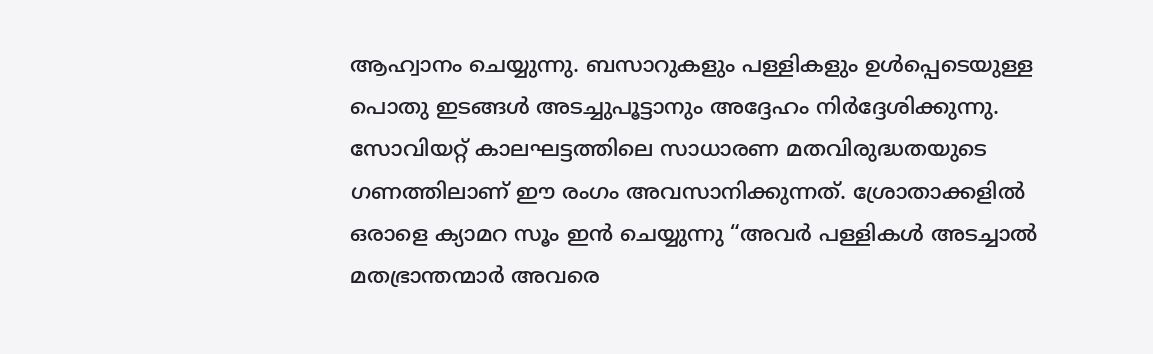ആഹ്വാനം ചെയ്യുന്നു. ബസാറുകളും പള്ളികളും ഉൾപ്പെടെയുള്ള പൊതു ഇടങ്ങൾ അടച്ചുപൂട്ടാനും അദ്ദേഹം നിർദ്ദേശിക്കുന്നു. സോവിയറ്റ് കാലഘട്ടത്തിലെ സാധാരണ മതവിരുദ്ധതയുടെ ഗണത്തിലാണ് ഈ രംഗം അവസാനിക്കുന്നത്. ശ്രോതാക്കളിൽ ഒരാളെ ക്യാമറ സൂം ഇൻ ചെയ്യുന്നു “അവർ പള്ളികൾ അടച്ചാൽ മതഭ്രാന്തന്മാർ അവരെ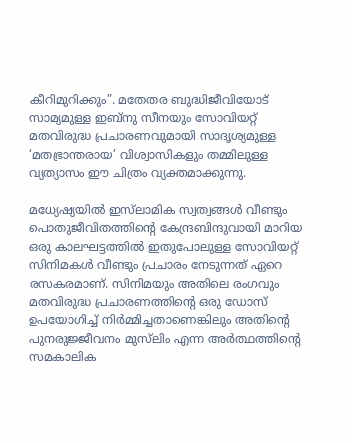കീറിമുറിക്കും”. മതേതര ബുദ്ധിജീവിയോട് സാമ്യമുള്ള ഇബ്നു സീനയും സോവിയറ്റ് മതവിരുദ്ധ പ്രചാരണവുമായി സാദൃശ്യമുള്ള ‘മതഭ്രാന്തരായ’ വിശ്വാസികളും തമ്മിലുള്ള വ്യത്യാസം ഈ ചിത്രം വ്യക്തമാക്കുന്നു.

മധ്യേഷ്യയിൽ ഇസ്‌ലാമിക സ്വത്വങ്ങൾ വീണ്ടും പൊതുജീവിതത്തിന്റെ കേന്ദ്രബിന്ദുവായി മാറിയ ഒരു കാലഘട്ടത്തിൽ ഇതുപോലുള്ള സോവിയറ്റ് സിനിമകൾ വീണ്ടും പ്രചാരം നേടുന്നത് ഏറെ രസകരമാണ്. സിനിമയും അതിലെ രംഗവും മതവിരുദ്ധ പ്രചാരണത്തിന്റെ ഒരു ഡോസ് ഉപയോഗിച്ച് നിർമ്മിച്ചതാണെങ്കിലും അതിന്റെ പുനരുജ്ജീവനം മുസ്‌ലിം എന്ന അർത്ഥത്തിന്റെ സമകാലിക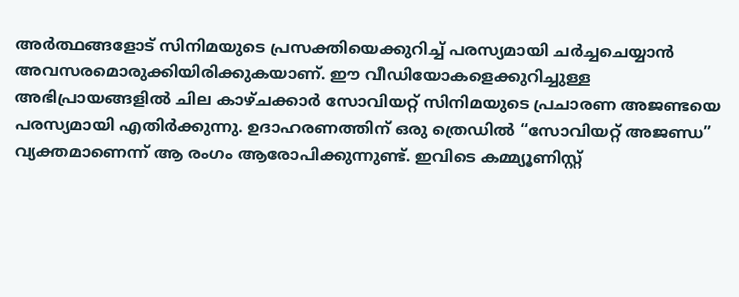അർത്ഥങ്ങളോട് സിനിമയുടെ പ്രസക്തിയെക്കുറിച്ച് പരസ്യമായി ചർച്ചചെയ്യാൻ അവസരമൊരുക്കിയിരിക്കുകയാണ്. ഈ വീഡിയോകളെക്കുറിച്ചുള്ള അഭിപ്രായങ്ങളിൽ ചില കാഴ്ചക്കാർ സോവിയറ്റ് സിനിമയുടെ പ്രചാരണ അജണ്ടയെ പരസ്യമായി എതിർക്കുന്നു. ഉദാഹരണത്തിന് ഒരു ത്രെഡിൽ “സോവിയറ്റ് അജണ്ഡ” വ്യക്തമാണെന്ന് ആ രംഗം ആരോപിക്കുന്നുണ്ട്. ഇവിടെ കമ്മ്യൂണിസ്റ്റ്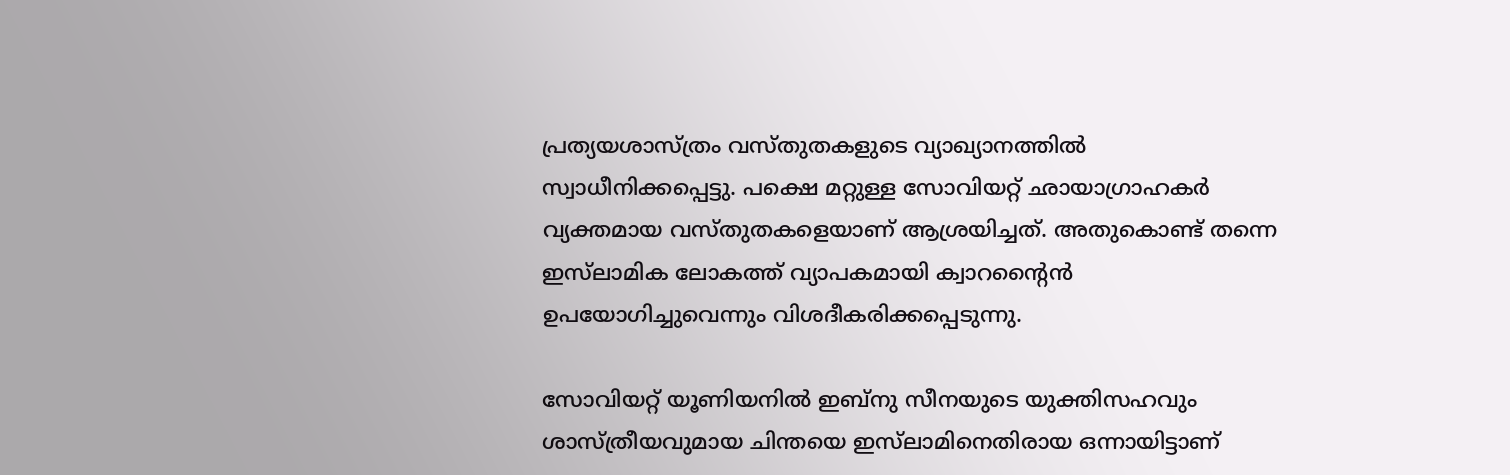പ്രത്യയശാസ്ത്രം വസ്തുതകളുടെ വ്യാഖ്യാനത്തിൽ സ്വാധീനിക്കപ്പെട്ടു. പക്ഷെ മറ്റുള്ള സോവിയറ്റ് ഛായാഗ്രാഹകർ വ്യക്തമായ വസ്തുതകളെയാണ് ആശ്രയിച്ചത്. അതുകൊണ്ട് തന്നെ ഇസ്‌ലാമിക ലോകത്ത് വ്യാപകമായി ക്വാറന്റൈൻ ഉപയോഗിച്ചുവെന്നും വിശദീകരിക്കപ്പെടുന്നു.

സോവിയറ്റ് യൂണിയനിൽ ഇബ്നു സീനയുടെ യുക്തിസഹവും ശാസ്ത്രീയവുമായ ചിന്തയെ ഇസ്‌ലാമിനെതിരായ ഒന്നായിട്ടാണ്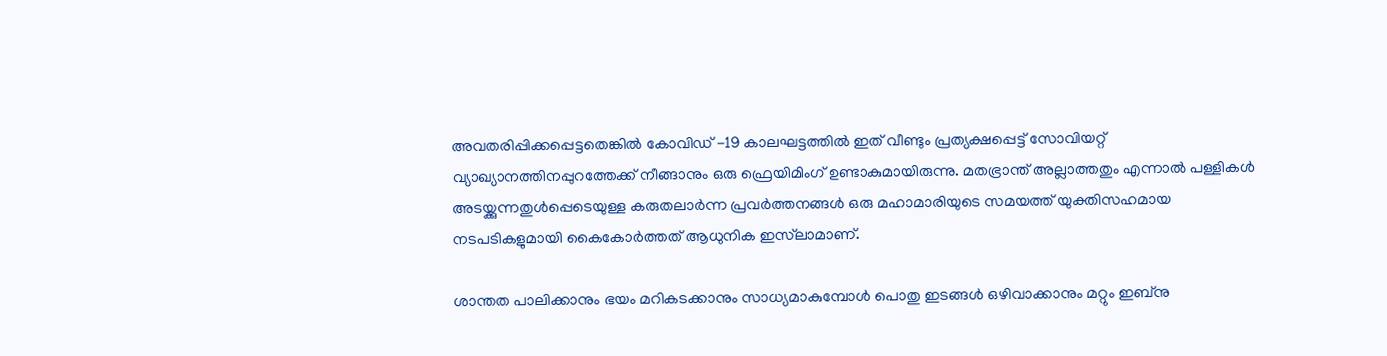അവതരിപ്പിക്കപ്പെട്ടതെങ്കിൽ കോവിഡ് -19 കാലഘട്ടത്തിൽ ഇത് വീണ്ടും പ്രത്യക്ഷപ്പെട്ട് സോവിയറ്റ് വ്യാഖ്യാനത്തിനപ്പുറത്തേക്ക് നീങ്ങാനും ഒരു ഫ്രെയിമിംഗ് ഉണ്ടാകുമായിരുന്നു. മതഭ്രാന്ത് അല്ലാത്തതും എന്നാൽ പള്ളികൾ അടയ്ക്കുന്നതുൾപ്പെടെയുള്ള കരുതലാർന്ന പ്രവർത്തനങ്ങൾ ഒരു മഹാമാരിയുടെ സമയത്ത് യുക്തിസഹമായ നടപടികളുമായി കൈകോർത്തത് ആധുനിക ഇസ്‌ലാമാണ്.

ശാന്തത പാലിക്കാനും ഭയം മറികടക്കാനും സാധ്യമാകുമ്പോൾ പൊതു ഇടങ്ങൾ ഒഴിവാക്കാനും മറ്റും ഇബ്നു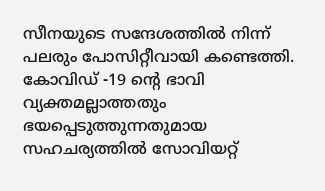സീനയുടെ സന്ദേശത്തിൽ നിന്ന് പലരും പോസിറ്റീവായി കണ്ടെത്തി. കോവിഡ് -19 ന്റെ ഭാവി വ്യക്തമല്ലാത്തതും ഭയപ്പെടുത്തുന്നതുമായ സഹചര്യത്തിൽ സോവിയറ്റ്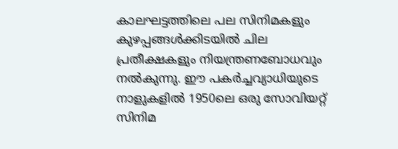കാലഘട്ടത്തിലെ പല സിനിമകളും കുഴപ്പങ്ങൾക്കിടയിൽ ചില പ്രതീക്ഷകളും നിയന്ത്രണബോധവും നൽകുന്നു. ഈ പകർച്ചവ്യാധിയുടെ നാളുകളിൽ 1950ലെ ഒരു സോവിയറ്റ് സിനിമ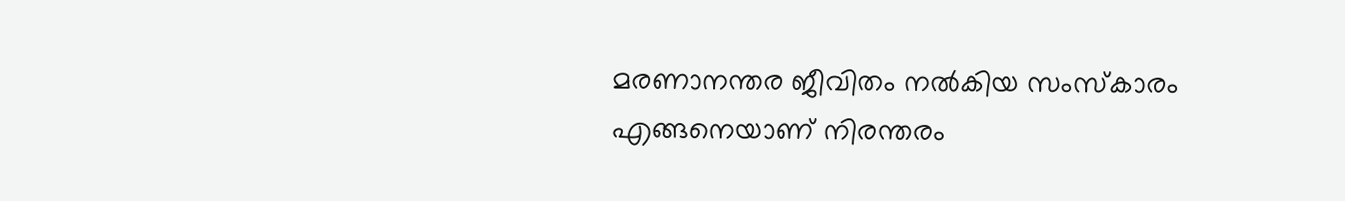മരണാനന്തര ജീവിതം നൽകിയ സംസ്കാരം എങ്ങനെയാണ് നിരന്തരം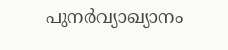പുനർവ്യാഖ്യാനം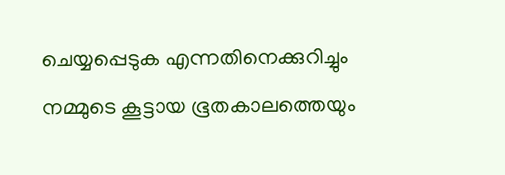ചെയ്യപ്പെടുക എന്നതിനെക്കുറിച്ചും നമ്മുടെ കൂട്ടായ ഭൂതകാലത്തെയും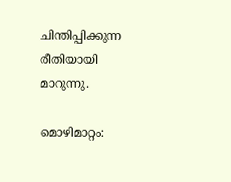ചിന്തിപ്പിക്കുന്ന രീതിയായി മാറുന്നു.

മൊഴിമാറ്റം: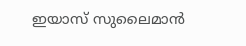ഇയാസ് സുലൈമാൻ